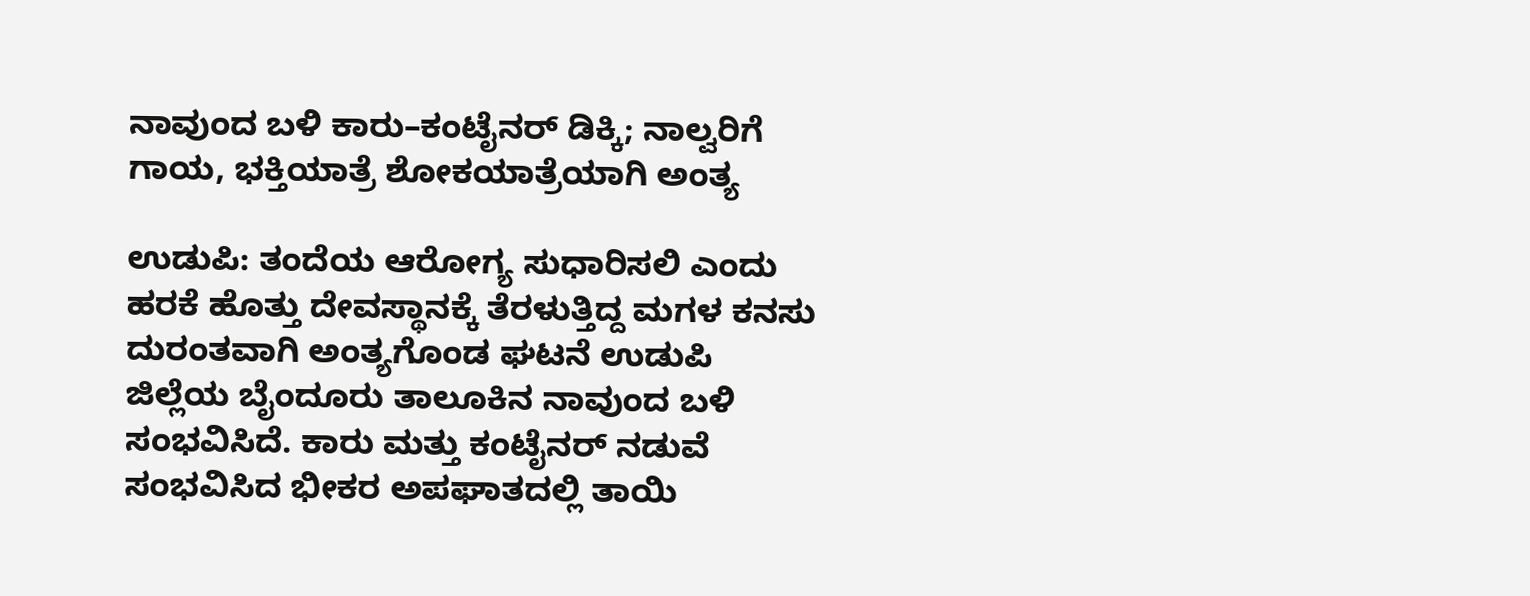ನಾವುಂದ ಬಳಿ ಕಾರು–ಕಂಟೈನರ್ ಡಿಕ್ಕಿ; ನಾಲ್ವರಿಗೆ ಗಾಯ, ಭಕ್ತಿಯಾತ್ರೆ ಶೋಕಯಾತ್ರೆಯಾಗಿ ಅಂತ್ಯ

ಉಡುಪಿ: ತಂದೆಯ ಆರೋಗ್ಯ ಸುಧಾರಿಸಲಿ ಎಂದು ಹರಕೆ ಹೊತ್ತು ದೇವಸ್ಥಾನಕ್ಕೆ ತೆರಳುತ್ತಿದ್ದ ಮಗಳ ಕನಸು ದುರಂತವಾಗಿ ಅಂತ್ಯಗೊಂಡ ಘಟನೆ ಉಡುಪಿ ಜಿಲ್ಲೆಯ ಬೈಂದೂರು ತಾಲೂಕಿನ ನಾವುಂದ ಬಳಿ ಸಂಭವಿಸಿದೆ. ಕಾರು ಮತ್ತು ಕಂಟೈನರ್ ನಡುವೆ ಸಂಭವಿಸಿದ ಭೀಕರ ಅಪಘಾತದಲ್ಲಿ ತಾಯಿ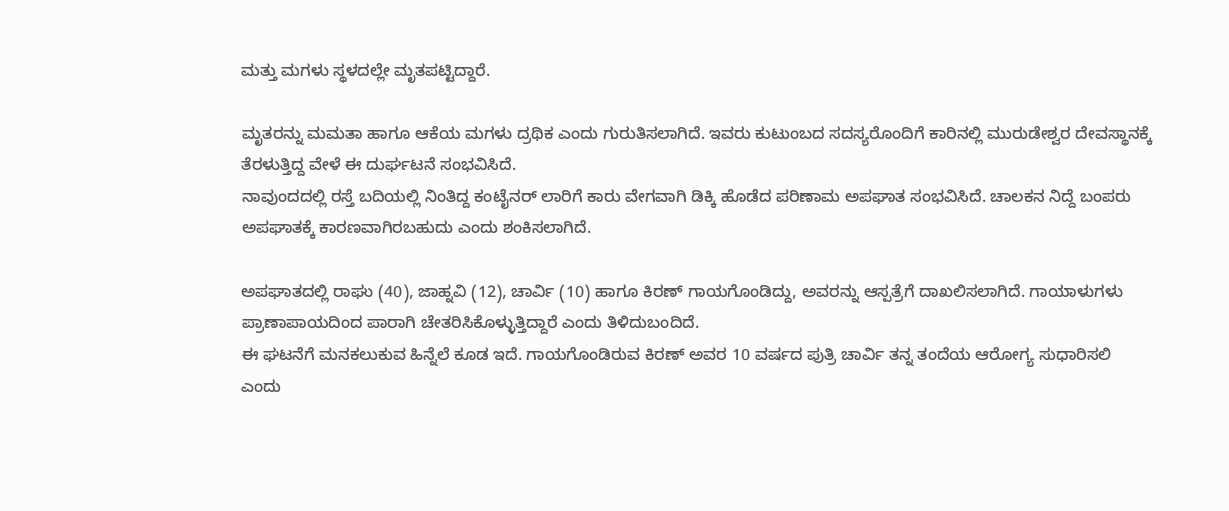ಮತ್ತು ಮಗಳು ಸ್ಥಳದಲ್ಲೇ ಮೃತಪಟ್ಟಿದ್ದಾರೆ.

ಮೃತರನ್ನು ಮಮತಾ ಹಾಗೂ ಆಕೆಯ ಮಗಳು ದ್ರಥಿಕ ಎಂದು ಗುರುತಿಸಲಾಗಿದೆ. ಇವರು ಕುಟುಂಬದ ಸದಸ್ಯರೊಂದಿಗೆ ಕಾರಿನಲ್ಲಿ ಮುರುಡೇಶ್ವರ ದೇವಸ್ಥಾನಕ್ಕೆ ತೆರಳುತ್ತಿದ್ದ ವೇಳೆ ಈ ದುರ್ಘಟನೆ ಸಂಭವಿಸಿದೆ.
ನಾವುಂದದಲ್ಲಿ ರಸ್ತೆ ಬದಿಯಲ್ಲಿ ನಿಂತಿದ್ದ ಕಂಟೈನರ್ ಲಾರಿಗೆ ಕಾರು ವೇಗವಾಗಿ ಡಿಕ್ಕಿ ಹೊಡೆದ ಪರಿಣಾಮ ಅಪಘಾತ ಸಂಭವಿಸಿದೆ. ಚಾಲಕನ ನಿದ್ದೆ ಬಂಪರು ಅಪಘಾತಕ್ಕೆ ಕಾರಣವಾಗಿರಬಹುದು ಎಂದು ಶಂಕಿಸಲಾಗಿದೆ.

ಅಪಘಾತದಲ್ಲಿ ರಾಘು (40), ಜಾಹ್ನವಿ (12), ಚಾರ್ವಿ (10) ಹಾಗೂ ಕಿರಣ್ ಗಾಯಗೊಂಡಿದ್ದು, ಅವರನ್ನು ಆಸ್ಪತ್ರೆಗೆ ದಾಖಲಿಸಲಾಗಿದೆ. ಗಾಯಾಳುಗಳು ಪ್ರಾಣಾಪಾಯದಿಂದ ಪಾರಾಗಿ ಚೇತರಿಸಿಕೊಳ್ಳುತ್ತಿದ್ದಾರೆ ಎಂದು ತಿಳಿದುಬಂದಿದೆ.
ಈ ಘಟನೆಗೆ ಮನಕಲುಕುವ ಹಿನ್ನೆಲೆ ಕೂಡ ಇದೆ. ಗಾಯಗೊಂಡಿರುವ ಕಿರಣ್ ಅವರ 10 ವರ್ಷದ ಪುತ್ರಿ ಚಾರ್ವಿ ತನ್ನ ತಂದೆಯ ಆರೋಗ್ಯ ಸುಧಾರಿಸಲಿ ಎಂದು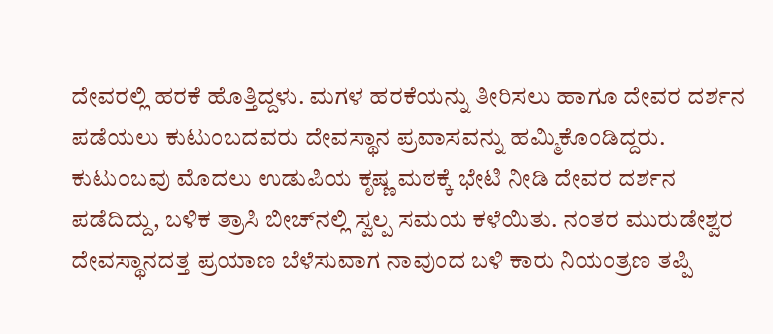ದೇವರಲ್ಲಿ ಹರಕೆ ಹೊತ್ತಿದ್ದಳು. ಮಗಳ ಹರಕೆಯನ್ನು ತೀರಿಸಲು ಹಾಗೂ ದೇವರ ದರ್ಶನ ಪಡೆಯಲು ಕುಟುಂಬದವರು ದೇವಸ್ಥಾನ ಪ್ರವಾಸವನ್ನು ಹಮ್ಮಿಕೊಂಡಿದ್ದರು.
ಕುಟುಂಬವು ಮೊದಲು ಉಡುಪಿಯ ಕೃಷ್ಣ ಮಠಕ್ಕೆ ಭೇಟಿ ನೀಡಿ ದೇವರ ದರ್ಶನ ಪಡೆದಿದ್ದು, ಬಳಿಕ ತ್ರಾಸಿ ಬೀಚ್‌ನಲ್ಲಿ ಸ್ವಲ್ಪ ಸಮಯ ಕಳೆಯಿತು. ನಂತರ ಮುರುಡೇಶ್ವರ ದೇವಸ್ಥಾನದತ್ತ ಪ್ರಯಾಣ ಬೆಳೆಸುವಾಗ ನಾವುಂದ ಬಳಿ ಕಾರು ನಿಯಂತ್ರಣ ತಪ್ಪಿ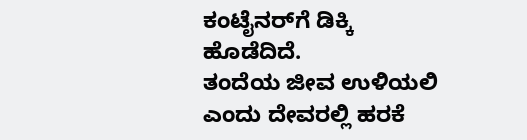ಕಂಟೈನರ್‌ಗೆ ಡಿಕ್ಕಿ ಹೊಡೆದಿದೆ.
ತಂದೆಯ ಜೀವ ಉಳಿಯಲಿ ಎಂದು ದೇವರಲ್ಲಿ ಹರಕೆ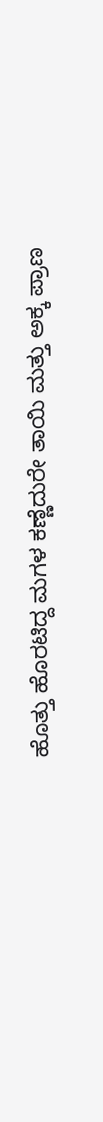ಹೊತ್ತು ಹೊರಟಿದ್ದ ಮಗಳ ಕಣ್ಣೆದುರೇ ತಾಯಿ ಮತ್ತು ಅಕ್ಕ ಪ್ರಾಣ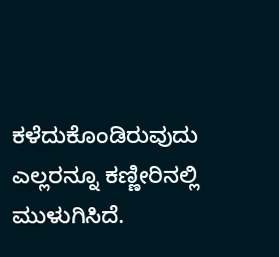ಕಳೆದುಕೊಂಡಿರುವುದು ಎಲ್ಲರನ್ನೂ ಕಣ್ಣೀರಿನಲ್ಲಿ ಮುಳುಗಿಸಿದೆ.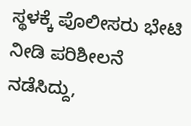ಸ್ಥಳಕ್ಕೆ ಪೊಲೀಸರು ಭೇಟಿ ನೀಡಿ ಪರಿಶೀಲನೆ ನಡೆಸಿದ್ದು,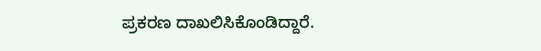ಪ್ರಕರಣ ದಾಖಲಿಸಿಕೊಂಡಿದ್ದಾರೆ.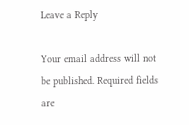Leave a Reply

Your email address will not be published. Required fields are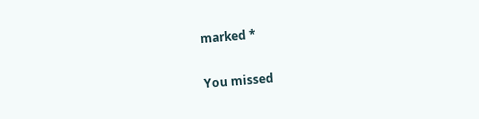marked *

You missed